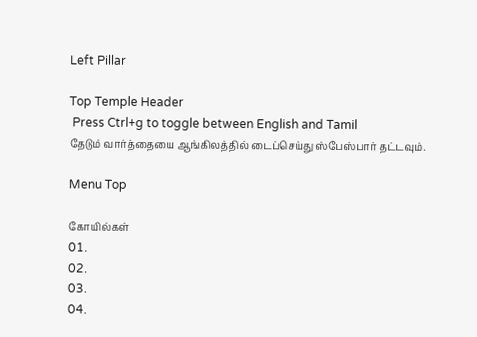Left Pillar

Top Temple Header
 Press Ctrl+g to toggle between English and Tamil
தேடும் வார்த்தையை ஆங்கிலத்தில் டைப்செய்து ஸ்பேஸ்பார் தட்டவும்.

Menu Top

கோயில்கள்
01.
02.
03.
04.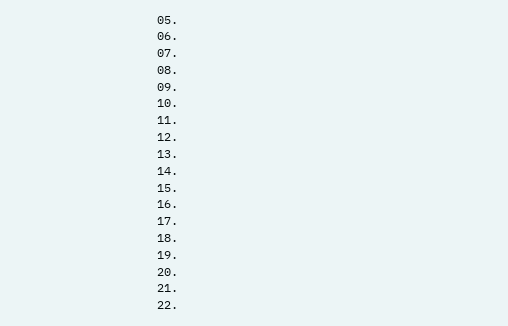05.
06.
07.
08.
09.
10.
11.
12.
13.
14.
15.
16.
17.
18.
19.
20.
21.
22.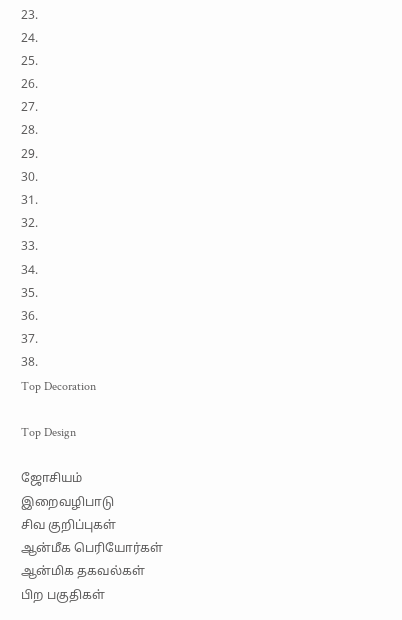23.
24.
25.
26.
27.
28.
29.
30.
31.
32.
33.
34.
35.
36.
37.
38.
Top Decoration

Top Design

ஜோசியம்
இறைவழிபாடு
சிவ குறிப்புகள்
ஆன்மீக பெரியோர்கள்
ஆன்மிக தகவல்கள்
பிற பகுதிகள்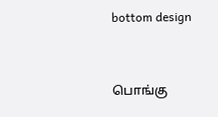bottom design


பொங்கு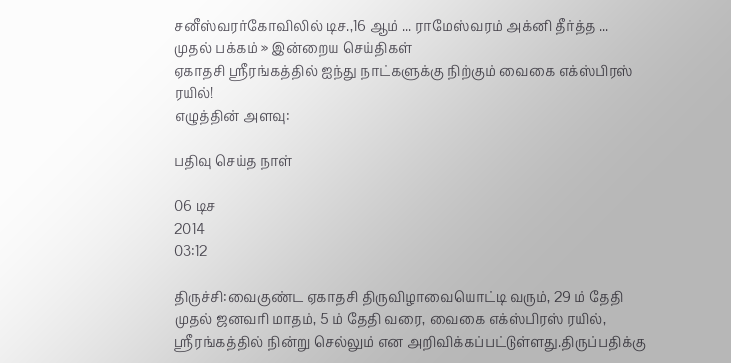சனீஸ்வரர்கோவிலில் டிச.,16 ஆம் ... ராமேஸ்வரம் அக்னி தீர்த்த ...
முதல் பக்கம் » இன்றைய செய்திகள்
ஏகாதசி ஸ்ரீரங்கத்தில் ஐந்து நாட்களுக்கு நிற்கும் வைகை எக்ஸ்பிரஸ் ரயில்!
எழுத்தின் அளவு:

பதிவு செய்த நாள்

06 டிச
2014
03:12

திருச்சி:வைகுண்ட ஏகாதசி திருவிழாவையொட்டி வரும், 29 ம் தேதி முதல் ஜனவரி மாதம், 5 ம் தேதி வரை, வைகை எக்ஸ்பிரஸ் ரயில், ஸ்ரீரங்கத்தில் நின்று செல்லும் என அறிவிக்கப்பட்டுள்ளது.திருப்பதிக்கு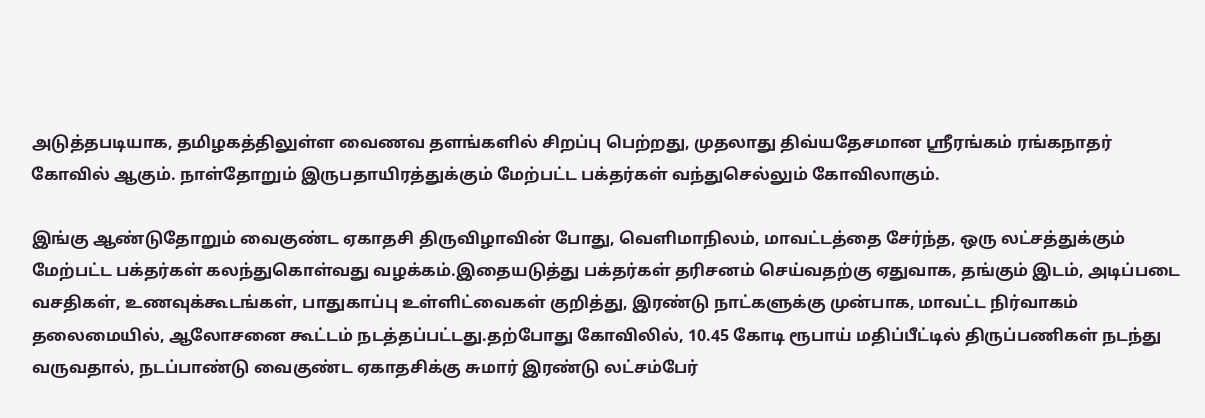அடுத்தபடியாக, தமிழகத்திலுள்ள வைணவ தளங்களில் சிறப்பு பெற்றது, முதலாது திவ்யதேசமான ஸ்ரீரங்கம் ரங்கநாதர் கோவில் ஆகும். நாள்தோறும் இருபதாயிரத்துக்கும் மேற்பட்ட பக்தர்கள் வந்துசெல்லும் கோவிலாகும்.

இங்கு ஆண்டுதோறும் வைகுண்ட ஏகாதசி திருவிழாவின் போது, வெளிமாநிலம், மாவட்டத்தை சேர்ந்த, ஒரு லட்சத்துக்கும் மேற்பட்ட பக்தர்கள் கலந்துகொள்வது வழக்கம்.இதையடுத்து பக்தர்கள் தரிசனம் செய்வதற்கு ஏதுவாக, தங்கும் இடம், அடிப்படை வசதிகள், உணவுக்கூடங்கள், பாதுகாப்பு உள்ளிட்வைகள் குறித்து, இரண்டு நாட்களுக்கு முன்பாக, மாவட்ட நிர்வாகம் தலைமையில், ஆலோசனை கூட்டம் நடத்தப்பட்டது.தற்போது கோவிலில், 10.45 கோடி ரூபாய் மதிப்பீட்டில் திருப்பணிகள் நடந்து வருவதால், நடப்பாண்டு வைகுண்ட ஏகாதசிக்கு சுமார் இரண்டு லட்சம்பேர்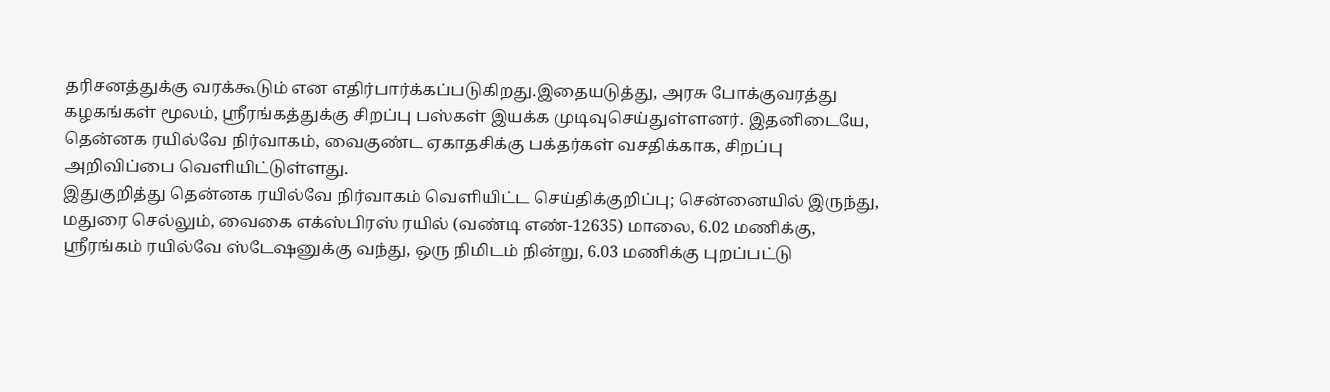தரிசனத்துக்கு வரக்கூடும் என எதிர்பார்க்கப்படுகிறது.இதையடுத்து, அரசு போக்குவரத்து கழகங்கள் மூலம், ஸ்ரீரங்கத்துக்கு சிறப்பு பஸ்கள் இயக்க முடிவுசெய்துள்ளனர். இதனிடையே, தென்னக ரயில்வே நிர்வாகம், வைகுண்ட ஏகாதசிக்கு பக்தர்கள் வசதிக்காக, சிறப்பு அறிவிப்பை வெளியிட்டுள்ளது.
இதுகுறித்து தென்னக ரயில்வே நிர்வாகம் வெளியிட்ட செய்திக்குறிப்பு; சென்னையில் இருந்து, மதுரை செல்லும், வைகை எக்ஸ்பிரஸ் ரயில் (வண்டி எண்-12635) மாலை, 6.02 மணிக்கு, ஸ்ரீரங்கம் ரயில்வே ஸ்டேஷனுக்கு வந்து, ஒரு நிமிடம் நின்று, 6.03 மணிக்கு புறப்பட்டு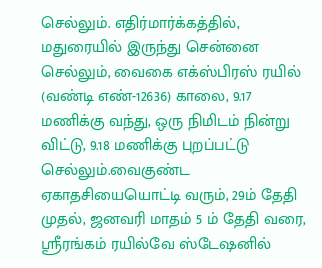செல்லும். எதிர்மார்க்கத்தில், மதுரையில் இருந்து சென்னை செல்லும், வைகை எக்ஸ்பிரஸ் ரயில் (வண்டி எண்-12636) காலை, 9.17 மணிக்கு வந்து, ஒரு நிமிடம் நின்று விட்டு, 9.18 மணிக்கு புறப்பட்டு செல்லும்.வைகுண்ட ஏகாதசியையொட்டி வரும், 29ம் தேதி முதல், ஜனவரி மாதம் 5 ம் தேதி வரை, ஸ்ரீரங்கம் ரயில்வே ஸ்டேஷனில்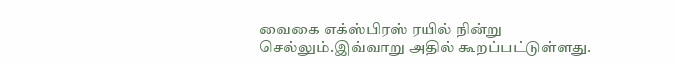வைகை எக்ஸ்பிரஸ் ரயில் நின்று செல்லும்.இவ்வாறு அதில் கூறப்பட்டுள்ளது.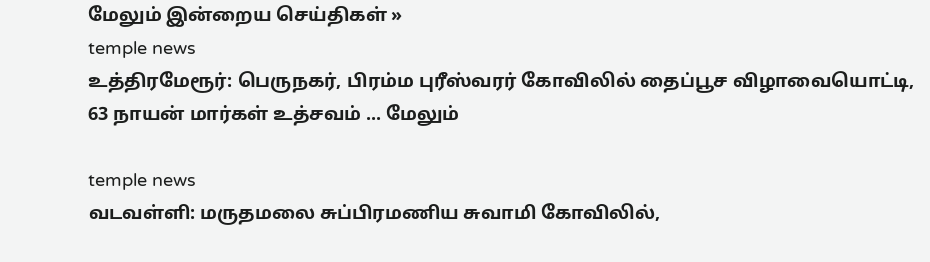மேலும் இன்றைய செய்திகள் »
temple news
உத்திரமேரூர்: பெருநகர், பிரம்ம புரீஸ்வரர் கோவிலில் தைப்பூச விழாவையொட்டி, 63 நாயன் மார்கள் உத்சவம் ... மேலும்

temple news
வடவள்ளி: மருதமலை சுப்பிரமணிய சுவாமி கோவிலில்,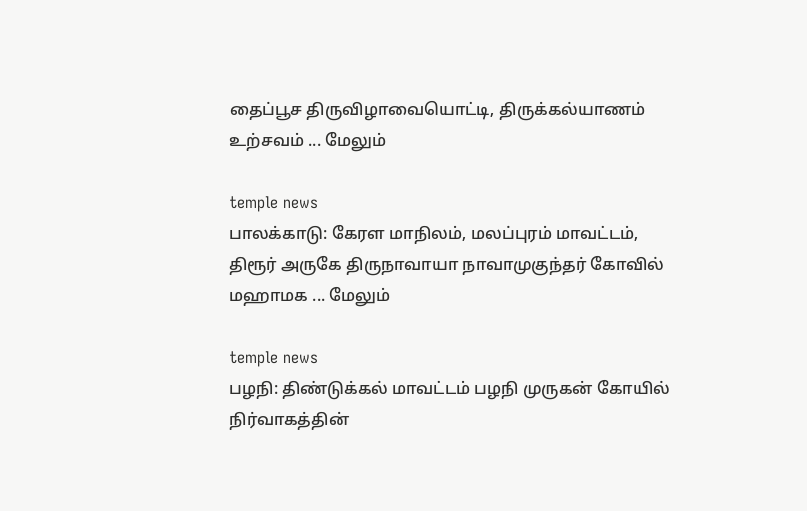தைப்பூச திருவிழாவையொட்டி, திருக்கல்யாணம் உற்சவம் ... மேலும்

temple news
பாலக்காடு: கேரள மாநிலம், மலப்புரம் மாவட்டம், திரூர் அருகே திருநாவாயா நாவாமுகுந்தர் கோவில் மஹாமக ... மேலும்

temple news
பழநி: திண்டுக்கல் மாவட்டம் பழநி முருகன் கோயில் நிர்வாகத்தின்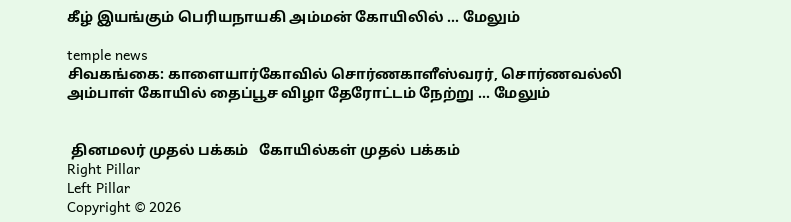கீழ் இயங்கும் பெரியநாயகி அம்மன் கோயிலில் ... மேலும்

temple news
சிவகங்கை: காளையார்கோவில் சொர்ணகாளீஸ்வரர், சொர்ணவல்லி அம்பாள் கோயில் தைப்பூச விழா தேரோட்டம் நேற்று ... மேலும்


 தினமலர் முதல் பக்கம்   கோயில்கள் முதல் பக்கம்
Right Pillar
Left Pillar
Copyright © 2026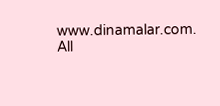www.dinamalar.com. All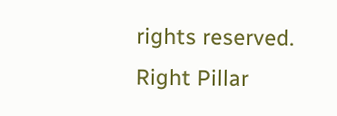rights reserved.
Right Pillar